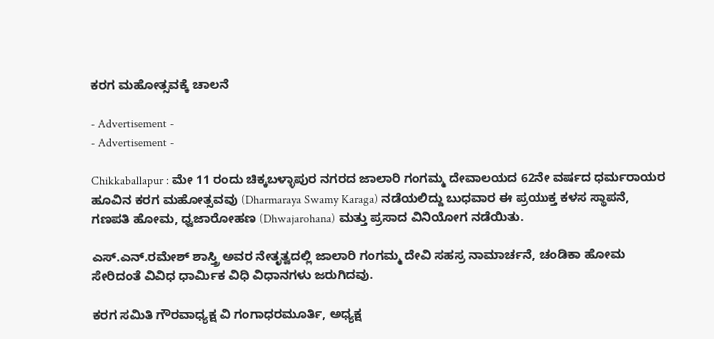ಕರಗ ಮಹೋತ್ಸವಕ್ಕೆ ಚಾಲನೆ

- Advertisement -
- Advertisement -

Chikkaballapur : ಮೇ 11 ರಂದು ಚಿಕ್ಕಬಳ್ಳಾಪುರ ನಗರದ ಜಾಲಾರಿ ಗಂಗಮ್ಮ ದೇವಾಲಯದ 62ನೇ ವರ್ಷದ ಧರ್ಮರಾಯರ ಹೂವಿನ ಕರಗ ಮಹೋತ್ಸವವು (Dharmaraya Swamy Karaga) ನಡೆಯಲಿದ್ದು ಬುಧವಾರ ಈ ಪ್ರಯುಕ್ತ ಕಳಸ ಸ್ಥಾಪನೆ, ಗಣಪತಿ ಹೋಮ, ಧ್ವಜಾರೋಹಣ (Dhwajarohana) ಮತ್ತು ಪ್ರಸಾದ ವಿನಿಯೋಗ ನಡೆಯಿತು.

ಎಸ್.ಎನ್.ರಮೇಶ್ ಶಾಸ್ತ್ರಿ ಅವರ ನೇತೃತ್ವದಲ್ಲಿ ಜಾಲಾರಿ ಗಂಗಮ್ಮ ದೇವಿ ಸಹಸ್ರ ನಾಮಾರ್ಚನೆ, ಚಂಡಿಕಾ ಹೋಮ ಸೇರಿದಂತೆ ವಿವಿಧ ಧಾರ್ಮಿಕ ವಿಧಿ ವಿಧಾನಗಳು ಜರುಗಿದವು.

ಕರಗ ಸಮಿತಿ ಗೌರವಾಧ್ಯಕ್ಷ ವಿ ಗಂಗಾಧರಮೂರ್ತಿ, ಅಧ್ಯಕ್ಷ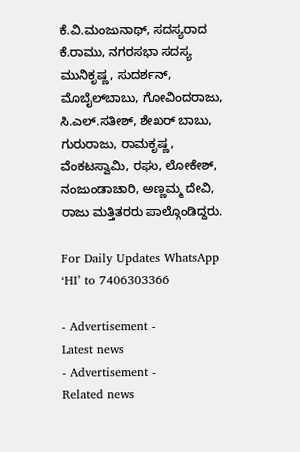ಕೆ.ವಿ.ಮಂಜುನಾಥ್, ಸದಸ್ಯರಾದ ಕೆ.ರಾಮು, ನಗರಸಭಾ ಸದಸ್ಯ ಮುನಿಕೃಷ್ಣ, ಸುದರ್ಶನ್, ಮೊಬೈಲ್‌ಬಾಬು, ಗೋವಿಂದರಾಜು, ಸಿ.ಎಲ್.ಸತೀಶ್, ಶೇಖರ್ ಬಾಬು, ಗುರುರಾಜು, ರಾಮಕೃಷ್ಣ, ವೆಂಕಟಸ್ವಾಮಿ, ರಘು, ಲೋಕೇಶ್, ನಂಜುಂಡಾಚಾರಿ, ಅಣ್ಣಮ್ಮ ದೇವಿ, ರಾಜು ಮತ್ತಿತರರು ಪಾಲ್ಗೊಂಡಿದ್ದರು.

For Daily Updates WhatsApp ‘HI’ to 7406303366

- Advertisement -
Latest news
- Advertisement -
Related news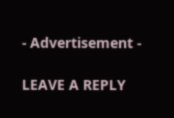- Advertisement -

LEAVE A REPLY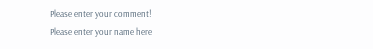Please enter your comment!
Please enter your name here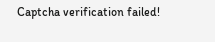Captcha verification failed!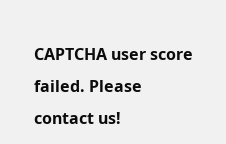CAPTCHA user score failed. Please contact us!